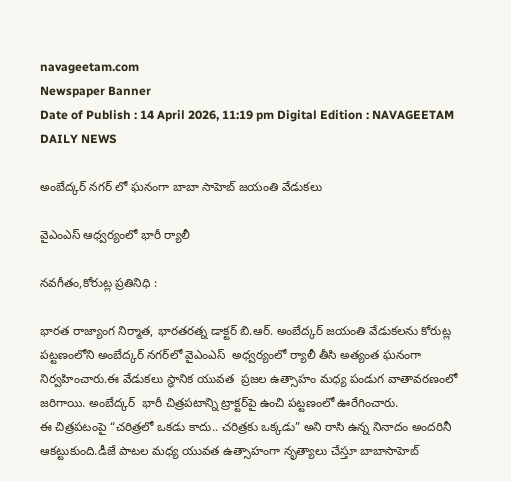navageetam.com
Newspaper Banner
Date of Publish : 14 April 2026, 11:19 pm Digital Edition : NAVAGEETAM DAILY NEWS

అంబేద్కర్ నగర్ లో ఘనంగా బాబా సాహెబ్ జయంతి వేడుకలు

వైఎంఎస్ ఆధ్వర్యంలో భారీ ర్యాలీ

నవగీతం,కోరుట్ల ప్రతినిధి :

భారత రాజ్యాంగ నిర్మాత, భారతరత్న డాక్టర్ బి.ఆర్. అంబేద్కర్ జయంతి వేడుకలను కోరుట్ల పట్టణంలోని అంబేద్కర్‌ నగర్‌లో వైఎంఎస్  అధ్వర్యంలో ర్యాలీ తీసి అత్యంత ఘనంగా నిర్వహించారు.ఈ వేడుకలు స్థానిక యువత  ప్రజల ఉత్సాహం మధ్య పండుగ వాతావరణంలో జరిగాయి. అంబేద్కర్  భారీ చిత్రపటాన్ని ట్రాక్టర్‌పై ఉంచి పట్టణంలో ఊరేగించారు.
ఈ చిత్రపటంపై “చరిత్రలో ఒకడు కాదు.. చరిత్రకు ఒక్కడు” అని రాసి ఉన్న నినాదం అందరినీ ఆకట్టుకుంది.డీజే పాటల మధ్య యువత ఉత్సాహంగా నృత్యాలు చేస్తూ బాబాసాహెబ్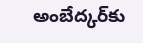అంబేద్కర్‌కు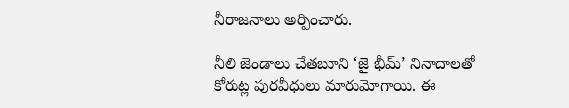నీరాజనాలు అర్పించారు.

నీలి జెండాలు చేతబూని ‘జై భీమ్’ నినాదాలతో కోరుట్ల పురవీధులు మారుమోగాయి. ఈ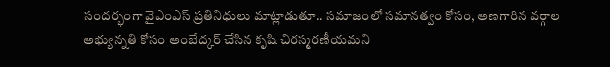సందర్భంగా వైఎంఎస్ ప్రతినిధులు మాట్లాడుతూ.. సమాజంలో సమానత్వం కోసం, అణగారిన వర్గాల అభ్యున్నతి కోసం అంబేద్కర్ చేసిన కృషి చిరస్మరణీయమని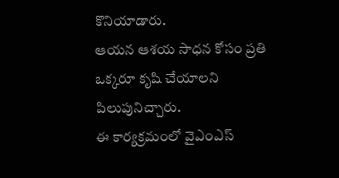కొనియాడారు.
ఆయన ఆశయ సాధన కోసం ప్రతి ఒక్కరూ కృషి చేయాలని పిలుపునిచ్చారు.
ఈ కార్యక్రమంలో వైఎంఎస్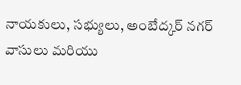నాయకులు, సభ్యులు, అంబేద్కర్‌ నగర్ వాసులు మరియు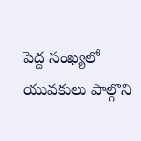పెద్ద సంఖ్యలో యువకులు పాల్గొని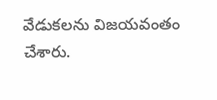వేడుకలను విజయవంతం చేశారు.